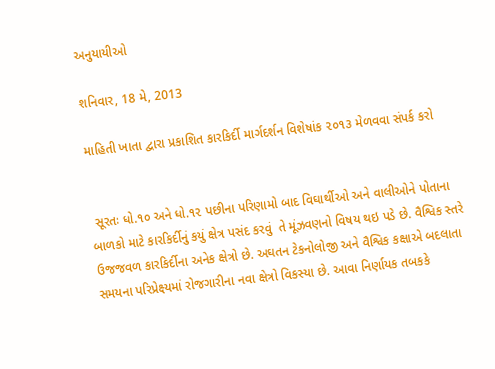અનુયાયીઓ

શનિવાર, 18 મે, 2013

માહિતી ખાતા દ્વારા પ્રકાશિત કારકિર્દી માર્ગદર્શન વિશેષાંક ૨૦૧૩ મેળવવા સંપર્ક કરો


 સૂરતઃ ધો.૧૦ અને ધો.૧૨ પછીના પરિણામો બાદ વિઘાર્થીઓ અને વાલીઓને પોતાના બાળકો માટે કારકિર્દીનું કયું ક્ષેત્ર પસંદ કરવું  તે મૂંઝવણનો વિષય થઇ પડે છે. વૈશ્વિક સ્‍તરે ઉજજવળ કારકિર્દીના અનેક ક્ષેત્રો છે. અઘતન ટેકનોલોજી અને વૈશ્વિક કક્ષાએ બદલાતા સમયના પરિપ્રેક્ષ્યમાં રોજગારીના નવા ક્ષેત્રો વિકસ્‍યા છે. આવા નિર્ણાયક તબકકે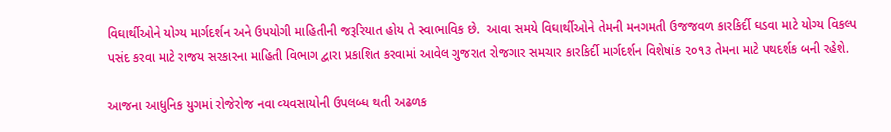વિઘાર્થીઓને યોગ્‍ય માર્ગદર્શન અને ઉપયોગી માહિતીની જરૂરિયાત હોય તે સ્‍વાભાવિક છે.  આવા સમયે વિઘાર્થીઓને તેમની મનગમતી ઉજજવળ કારકિર્દી ઘડવા માટે યોગ્‍ય વિકલ્‍પ પસંદ કરવા માટે રાજય સરકારના માહિતી વિભાગ દ્વારા પ્રકાશિત કરવામાં આવેલ ગુજરાત રોજગાર સમચાર કારકિર્દી માર્ગદર્શન વિશેષાંક ૨૦૧૩ તેમના માટે પથદર્શક બની રહેશે.

આજના આધુનિક યુગમાં રોજેરોજ નવા વ્‍યવસાયોની ઉપલબ્‍ધ થતી અઢળક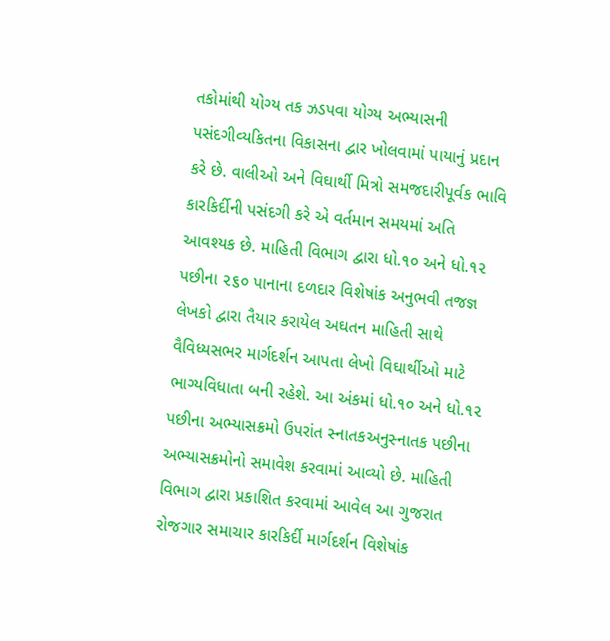તકોમાંથી યોગ્‍ય તક ઝડપવા યોગ્‍ય અભ્‍યાસની પસંદગીવ્‍યકિતના વિકાસના દ્વાર ખોલવામાં પાયાનું પ્રદાન કરે છે. વાલીઓ અને વિઘાર્થી મિત્રો સમજદારીપૂર્વક ભાવિ કારકિર્દીની પસંદગી કરે એ વર્તમાન સમયમાં અતિ આવશ્‍યક છે. માહિતી વિભાગ દ્વારા ધો.૧૦ અને ધો.૧૨ પછીના ૨૬૦ પાનાના દળદાર વિશેષાંક અનુભવી તજજ્ઞ લેખકો દ્વારા તૈયાર કરાયેલ અઘતન માહિતી સાથે વૈવિધ્‍યસભર માર્ગદર્શન આપતા લેખો વિઘાર્થીઓ માટે ભાગ્‍યવિધાતા બની રહેશે. આ અંકમાં ધો.૧૦ અને ધો.૧૨ પછીના અભ્‍યાસક્રમો ઉપરાંત સ્‍નાતકઅનુસ્‍નાતક પછીના અભ્‍યાસક્રમોનો સમાવેશ કરવામાં આવ્‍યો છે. માહિતી વિભાગ દ્વારા પ્રકાશિત કરવામાં આવેલ આ ગુજરાત રોજગાર સમાચાર કારકિર્દી માર્ગદર્શન વિશેષાંક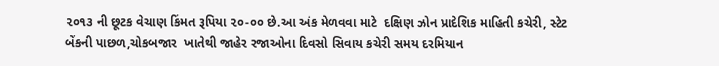૨૦૧૩ ની છૂટક વેચાણ કિંમત રૂપિયા ૨૦-૦૦ છે.આ અંક મેળવવા માટે  દક્ષિણ ઝોન પ્રાદેશિક માહિતી કચેરી, સ્‍ટેટ બેંકની પાછળ,ચોકબજાર  ખાતેથી જાહેર રજાઓના દિવસો સિવાય કચેરી સમય દરમિયાન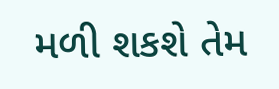મળી શકશે તેમ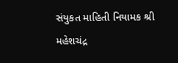સંયુકત માહિતી નિયામક શ્રી મહેશચંદ્ર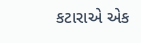કટારાએ એક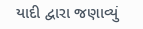યાદી દ્વારા જણાવ્‍યું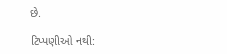છે.

ટિપ્પણીઓ નથી: